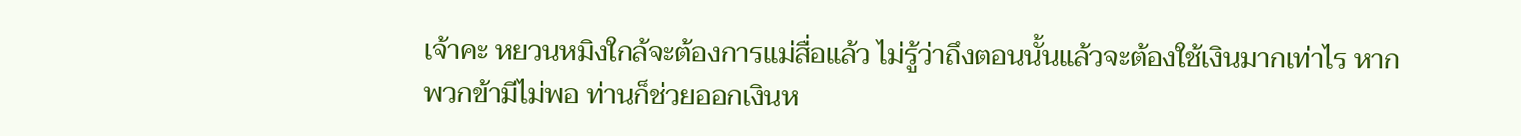เจ้าคะ หยวนหมิงใกล้จะต้องการแม่สื่อแล้ว ไม่รู้ว่าถึงตอนนั้นแล้วจะต้องใช้เงินมากเท่าไร หากพวกข้ามีไม่พอ ท่านก็ช่วยออกเงินห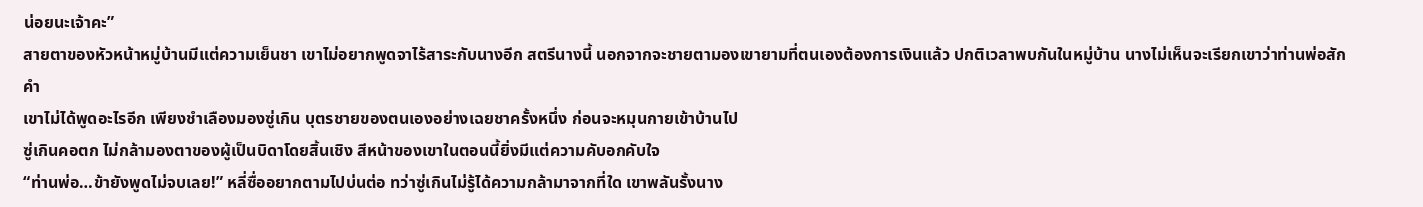น่อยนะเจ้าคะ”
สายตาของหัวหน้าหมู่บ้านมีแต่ความเย็นชา เขาไม่อยากพูดจาไร้สาระกับนางอีก สตรีนางนี้ นอกจากจะชายตามองเขายามที่ตนเองต้องการเงินแล้ว ปกติเวลาพบกันในหมู่บ้าน นางไม่เห็นจะเรียกเขาว่าท่านพ่อสักคำ
เขาไม่ได้พูดอะไรอีก เพียงชำเลืองมองซู่เกิน บุตรชายของตนเองอย่างเฉยชาครั้งหนึ่ง ก่อนจะหมุนกายเข้าบ้านไป
ซู่เกินคอตก ไม่กล้ามองตาของผู้เป็นบิดาโดยสิ้นเชิง สีหน้าของเขาในตอนนี้ยิ่งมีแต่ความคับอกคับใจ
“ท่านพ่อ…ข้ายังพูดไม่จบเลย!” หลี่ซื่ออยากตามไปบ่นต่อ ทว่าซู่เกินไม่รู้ได้ความกล้ามาจากที่ใด เขาพลันรั้งนาง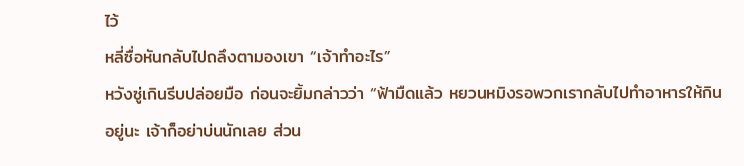ไว้
หลี่ซื่อหันกลับไปถลึงตามองเขา “เจ้าทำอะไร”
หวังซู่เกินรีบปล่อยมือ ก่อนจะยิ้มกล่าวว่า “ฟ้ามืดแล้ว หยวนหมิงรอพวกเรากลับไปทำอาหารให้กินอยู่นะ เจ้าก็อย่าบ่นนักเลย ส่วน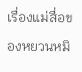เรื่องแม่สื่อของหยวนหมิ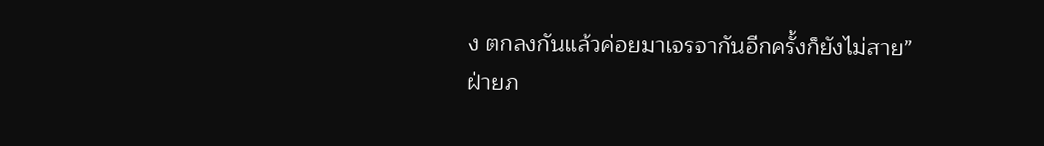ง ตกลงกันแล้วค่อยมาเจรจากันอีกครั้งก็ยังไม่สาย”
ฝ่ายภ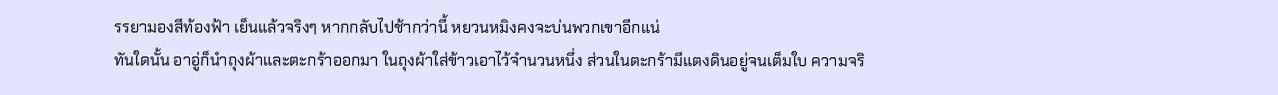รรยามองสีท้องฟ้า เย็นแล้วจริงๆ หากกลับไปช้ากว่านี้ หยวนหมิงคงจะบ่นพวกเขาอีกแน่
ทันใดนั้น อาอู่ก็นำถุงผ้าและตะกร้าออกมา ในถุงผ้าใส่ข้าวเอาไว้จำนวนหนึ่ง ส่วนในตะกร้ามีแตงดินอยู่จนเต็มใบ ความจริ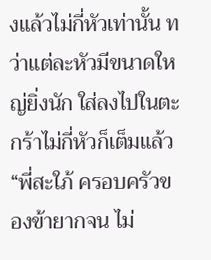งแล้วไม่กี่หัวเท่านั้น ทว่าแต่ละหัวมีขนาดใหญ่ยิ่งนัก ใส่ลงไปในตะกร้าไม่กี่หัวก็เต็มแล้ว
“พี่สะใภ้ ครอบครัวของข้ายากจน ไม่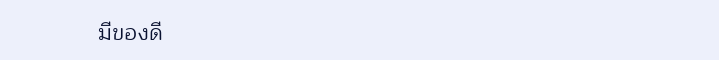มีของดี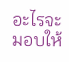อะไรจะมอบให้